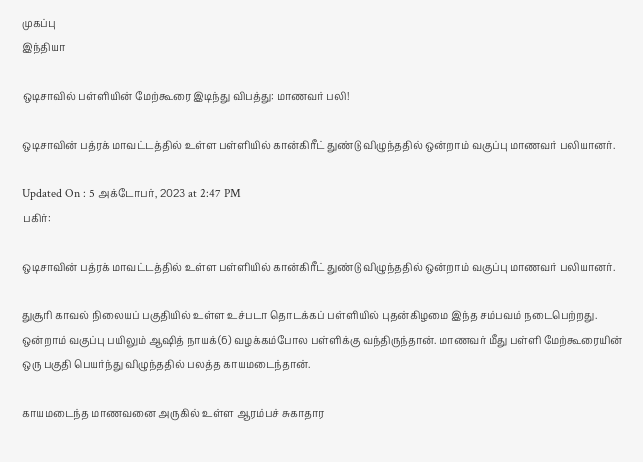முகப்பு
இந்தியா

ஒடிசாவில் பள்ளியின் மேற்கூரை இடிந்து விபத்து: மாணவர் பலி!

ஒடிசாவின் பத்ரக் மாவட்டத்தில் உள்ள பள்ளியில் கான்கிரீட் துண்டு விழுந்ததில் ஒன்றாம் வகுப்பு மாணவர் பலியானர்.

Updated On : 5 அக்டோபர், 2023 at 2:47 PM
பகிர்:

ஒடிசாவின் பத்ரக் மாவட்டத்தில் உள்ள பள்ளியில் கான்கிரீட் துண்டு விழுந்ததில் ஒன்றாம் வகுப்பு மாணவர் பலியானர்.

துசூரி காவல் நிலையப் பகுதியில் உள்ள உச்படா தொடக்கப் பள்ளியில் புதன்கிழமை இந்த சம்பவம் நடைபெற்றது. ஒன்றாம் வகுப்பு பயிலும் ஆஷித் நாயக்(6) வழக்கம்போல பள்ளிக்கு வந்திருந்தான். மாணவர் மீது பள்ளி மேற்கூரையின் ஒரு பகுதி பெயர்ந்து விழுந்ததில் பலத்த காயமடைந்தான்.

காயமடைந்த மாணவனை அருகில் உள்ள ஆரம்பச் சுகாதார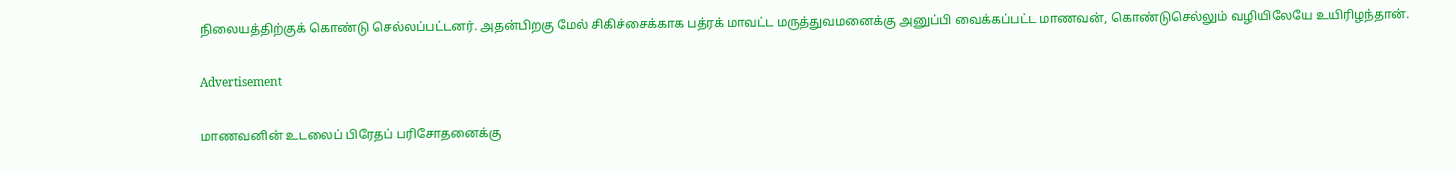நிலையத்திற்குக் கொண்டு செல்லப்பட்டனர். அதன்பிறகு மேல் சிகிச்சைக்காக பத்ரக் மாவட்ட மருத்துவமனைக்கு அனுப்பி வைக்கப்பட்ட மாணவன், கொண்டுசெல்லும் வழியிலேயே உயிரிழந்தான்.

Advertisement

மாணவனின் உடலைப் பிரேதப் பரிசோதனைக்கு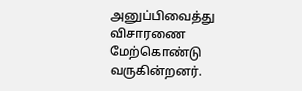அனுப்பிவைத்து விசாரணை மேற்கொண்டு வருகின்றனர்.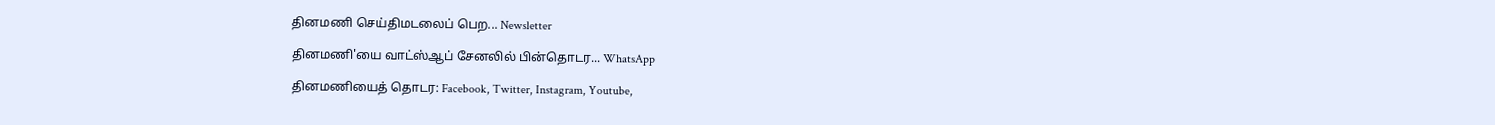தினமணி செய்திமடலைப் பெற... Newsletter

தினமணி'யை வாட்ஸ்ஆப் சேனலில் பின்தொடர... WhatsApp

தினமணியைத் தொடர: Facebook, Twitter, Instagram, Youtube,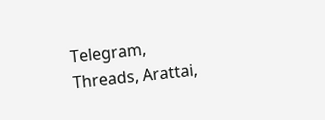Telegram, Threads, Arattai,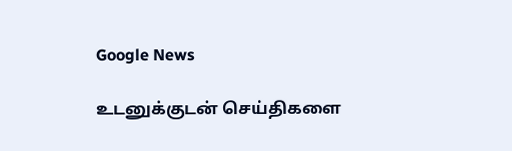Google News

உடனுக்குடன் செய்திகளை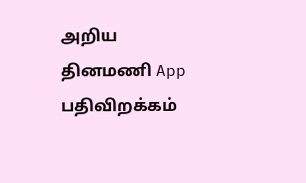அறிய தினமணி App பதிவிறக்கம்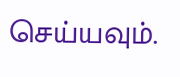செய்யவும்.